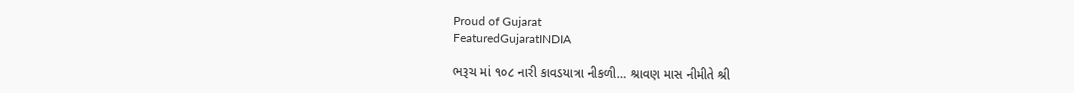Proud of Gujarat
FeaturedGujaratINDIA

ભરૂચ માં ૧૦૮ નારી કાવડયાત્રા નીકળી… શ્રાવણ માસ નીમીતે શ્રી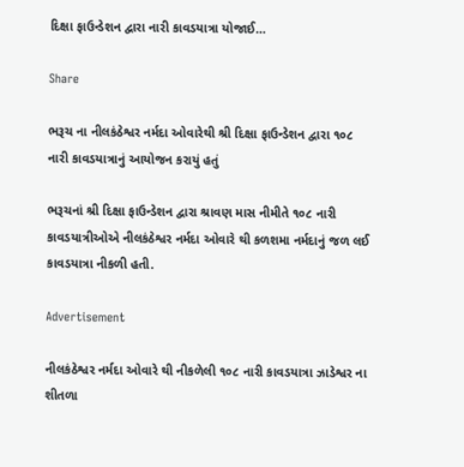દિક્ષા ફાઉન્ડેશન દ્વારા નારી કાવડયાત્રા યોજાઈ…

Share

ભરૂચ ના નીલકંઠેશ્વર નર્મદા ઓવારેથી શ્રી દિક્ષા ફાઉન્ડેશન દ્વારા ૧૦૮ નારી કાવડયાત્રાનું આયોજન કરાયું હતું

ભરૂચનાં શ્રી દિક્ષા ફાઉન્ડેશન દ્વારા શ્રાવણ માસ નીમીતે ૧૦૮ નારી કાવડયાત્રીઓએ નીલકંઠેશ્વર નર્મદા ઓવારે થી કળશમા નર્મદાનું જળ લઈ કાવડયાત્રા નીકળી હતી.

Advertisement

નીલકંઠેશ્વર નર્મદા ઓવારે થી નીકળેલી ૧૦૮ નારી કાવડયાત્રા ઝાડેશ્વર ના શીતળા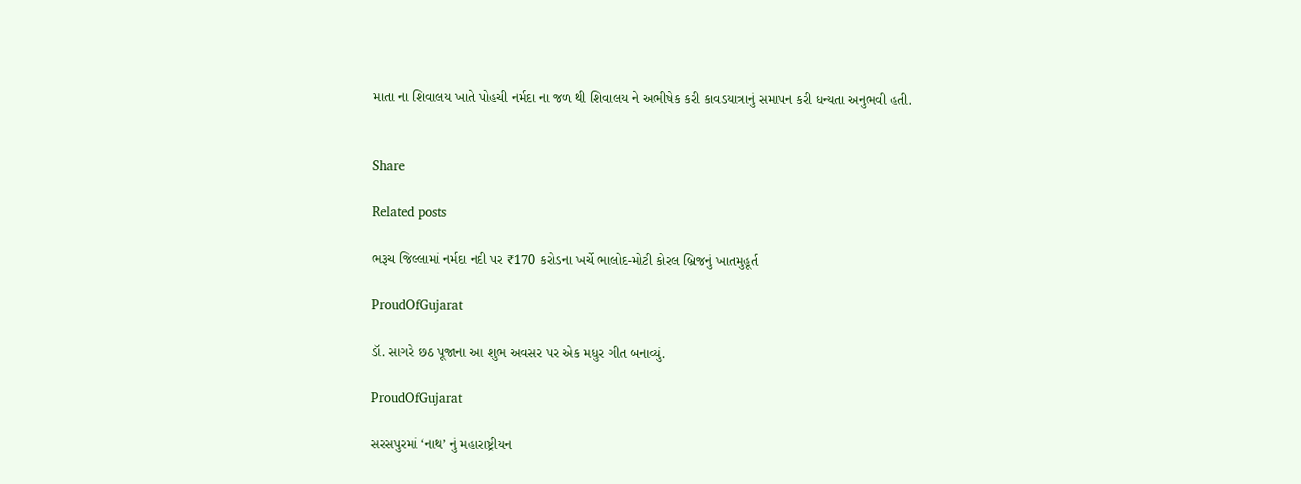માતા ના શિવાલય ખાતે પોહચી નર્મદા ના જળ થી શિવાલય ને અભીષેક કરી કાવડયાત્રાનું સમાપન કરી ધન્યતા અનુભવી હતી.


Share

Related posts

ભરૂચ જિલ્લામાં નર્મદા નદી પર ₹170 કરોડના ખર્ચે ભાલોદ-મોટી કોરલ બ્રિજનું ખાતમુહૂર્ત

ProudOfGujarat

ડૉ. સાગરે છઠ પૂજાના આ શુભ અવસર પર એક મધુર ગીત બનાવ્યું.

ProudOfGujarat

સરસપુરમાં ‘નાથ’ નું મહારાષ્ટ્રીયન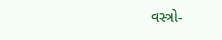વસ્ત્રો-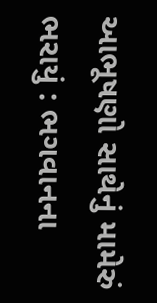આભૂષણો સાથેનું મામેરું ભરાયું : ભગવાનના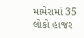મામેરામાં 35 લોકો હાજર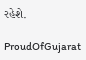રહેશે.

ProudOfGujarat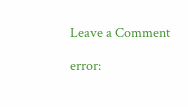Leave a Comment

error: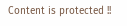Content is protected !!